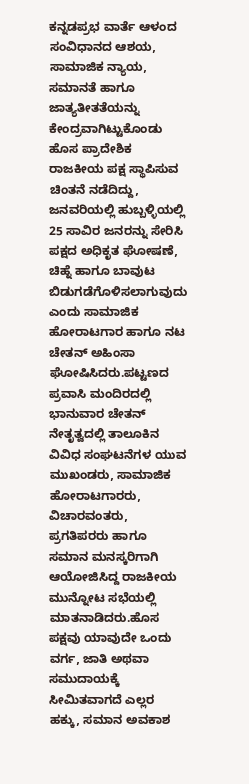ಕನ್ನಡಪ್ರಭ ವಾರ್ತೆ ಆಳಂದ ಸಂವಿಧಾನದ ಆಶಯ, ಸಾಮಾಜಿಕ ನ್ಯಾಯ, ಸಮಾನತೆ ಹಾಗೂ ಜಾತ್ಯತೀತತೆಯನ್ನು ಕೇಂದ್ರವಾಗಿಟ್ಟುಕೊಂಡು ಹೊಸ ಪ್ರಾದೇಶಿಕ ರಾಜಕೀಯ ಪಕ್ಷ ಸ್ಥಾಪಿಸುವ ಚಿಂತನೆ ನಡೆದಿದ್ದು, ಜನವರಿಯಲ್ಲಿ ಹುಬ್ಬಳ್ಳಿಯಲ್ಲಿ 25 ಸಾವಿರ ಜನರನ್ನು ಸೇರಿಸಿ ಪಕ್ಷದ ಅಧಿಕೃತ ಘೋಷಣೆ, ಚಿಹ್ನೆ ಹಾಗೂ ಬಾವುಟ ಬಿಡುಗಡೆಗೊಳಿಸಲಾಗುವುದು ಎಂದು ಸಾಮಾಜಿಕ ಹೋರಾಟಗಾರ ಹಾಗೂ ನಟ ಚೇತನ್ ಅಹಿಂಸಾ ಘೋಷಿಸಿದರು.ಪಟ್ಟಣದ ಪ್ರವಾಸಿ ಮಂದಿರದಲ್ಲಿ ಭಾನುವಾರ ಚೇತನ್ ನೇತೃತ್ವದಲ್ಲಿ ತಾಲೂಕಿನ ವಿವಿಧ ಸಂಘಟನೆಗಳ ಯುವ ಮುಖಂಡರು, ಸಾಮಾಜಿಕ ಹೋರಾಟಗಾರರು, ವಿಚಾರವಂತರು, ಪ್ರಗತಿಪರರು ಹಾಗೂ ಸಮಾನ ಮನಸ್ಕರಿಗಾಗಿ ಆಯೋಜಿಸಿದ್ದ ರಾಜಕೀಯ ಮುನ್ನೋಟ ಸಭೆಯಲ್ಲಿ ಮಾತನಾಡಿದರು.ಹೊಸ ಪಕ್ಷವು ಯಾವುದೇ ಒಂದು ವರ್ಗ, ಜಾತಿ ಅಥವಾ ಸಮುದಾಯಕ್ಕೆ ಸೀಮಿತವಾಗದೆ ಎಲ್ಲರ ಹಕ್ಕು, ಸಮಾನ ಅವಕಾಶ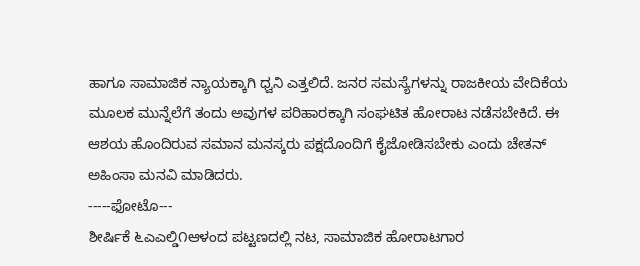ಹಾಗೂ ಸಾಮಾಜಿಕ ನ್ಯಾಯಕ್ಕಾಗಿ ಧ್ವನಿ ಎತ್ತಲಿದೆ. ಜನರ ಸಮಸ್ಯೆಗಳನ್ನು ರಾಜಕೀಯ ವೇದಿಕೆಯ ಮೂಲಕ ಮುನ್ನೆಲೆಗೆ ತಂದು ಅವುಗಳ ಪರಿಹಾರಕ್ಕಾಗಿ ಸಂಘಟಿತ ಹೋರಾಟ ನಡೆಸಬೇಕಿದೆ. ಈ ಆಶಯ ಹೊಂದಿರುವ ಸಮಾನ ಮನಸ್ಕರು ಪಕ್ಷದೊಂದಿಗೆ ಕೈಜೋಡಿಸಬೇಕು ಎಂದು ಚೇತನ್ ಅಹಿಂಸಾ ಮನವಿ ಮಾಡಿದರು.
-----ಫೋಟೊ---
ಶೀರ್ಷಿಕೆ ೬ಎಎಲ್ಡಿ೧ಆಳಂದ ಪಟ್ಟಣದಲ್ಲಿ ನಟ, ಸಾಮಾಜಿಕ ಹೋರಾಟಗಾರ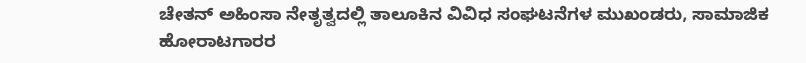ಚೇತನ್ ಅಹಿಂಸಾ ನೇತೃತ್ವದಲ್ಲಿ ತಾಲೂಕಿನ ವಿವಿಧ ಸಂಘಟನೆಗಳ ಮುಖಂಡರು, ಸಾಮಾಜಿಕ ಹೋರಾಟಗಾರರ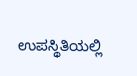ಉಪಸ್ಥಿತಿಯಲ್ಲಿ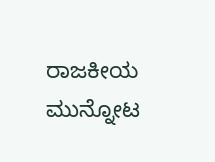ರಾಜಕೀಯ ಮುನ್ನೋಟ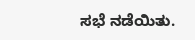ಸಭೆ ನಡೆಯಿತು.